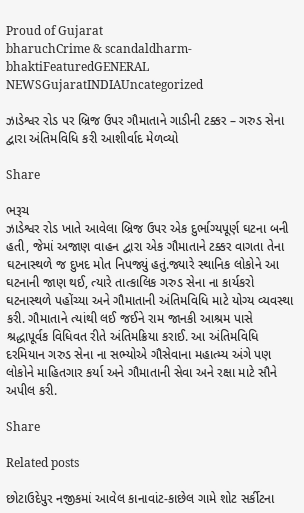Proud of Gujarat
bharuchCrime & scandaldharm-bhaktiFeaturedGENERAL NEWSGujaratINDIAUncategorized

ઝાડેશ્વર રોડ પર બ્રિજ ઉપર ગૌમાતાને ગાડીની ટક્કર – ગરુડ સેના દ્વારા અંતિમવિધિ કરી આશીર્વાદ મેળવ્યો

Share

ભરૂચ
ઝાડેશ્વર રોડ ખાતે આવેલા બ્રિજ ઉપર એક દુર્ભાગ્યપૂર્ણ ઘટના બની હતી, જેમાં અજાણ વાહન દ્વારા એક ગૌમાતાને ટક્કર વાગતા તેના ઘટનાસ્થળે જ દુખદ મોત નિપજ્યું હતું.જ્યારે સ્થાનિક લોકોને આ ઘટનાની જાણ થઈ, ત્યારે તાત્કાલિક ગરુડ સેના ના કાર્યકરો ઘટનાસ્થળે પહોંચ્યા અને ગૌમાતાની અંતિમવિધિ માટે યોગ્ય વ્યવસ્થા કરી. ગૌમાતાને ત્યાંથી લઈ જઈને રામ જાનકી આશ્રમ પાસે શ્રદ્ધાપૂર્વક વિધિવત રીતે અંતિમક્રિયા કરાઈ. આ અંતિમવિધિ દરમિયાન ગરુડ સેના ના સભ્યોએ ગૌસેવાના મહાત્મ્ય અંગે પણ લોકોને માહિતગાર કર્યા અને ગૌમાતાની સેવા અને રક્ષા માટે સૌને અપીલ કરી.

Share

Related posts

છોટાઉદેપુર નજીકમાં આવેલ કાનાવાંટ-કાછેલ ગામે શોટ સર્કીટના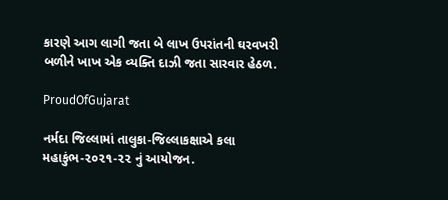કારણે આગ લાગી જતા બે લાખ ઉપરાંતની ઘરવખરી બળીને ખાખ એક વ્યક્તિ દાઝી જતા સારવાર હેઠળ.

ProudOfGujarat

નર્મદા જિલ્લામાં તાલુકા-જિલ્લાકક્ષાએ કલા મહાકુંભ-૨૦૨૧-૨૨ નું આયોજન.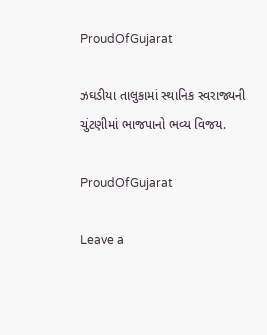ProudOfGujarat

ઝઘડીયા તાલુકામાં સ્થાનિક સ્વરાજ્યની ચુંટણીમાં ભાજપાનો ભવ્ય વિજય.

ProudOfGujarat

Leave a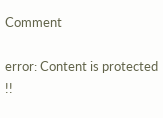Comment

error: Content is protected !!